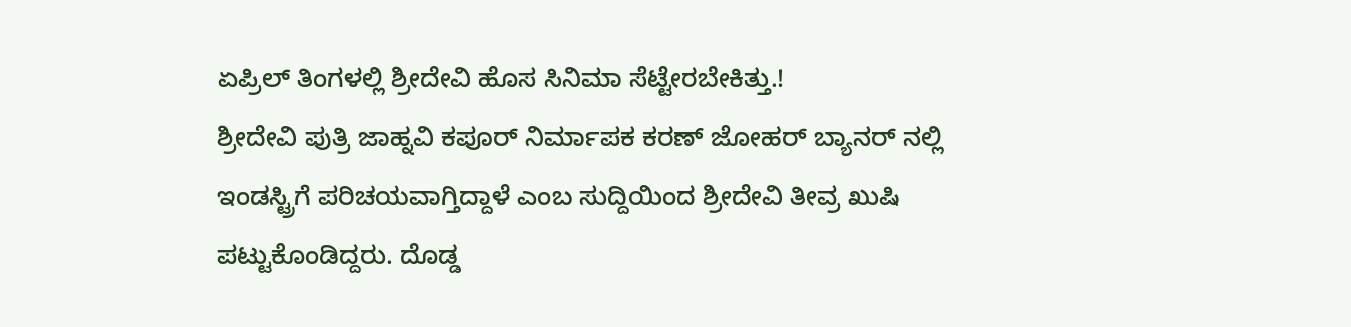ಏಪ್ರಿಲ್ ತಿಂಗಳಲ್ಲಿ ಶ್ರೀದೇವಿ ಹೊಸ ಸಿನಿಮಾ ಸೆಟ್ಟೇರಬೇಕಿತ್ತು.!
ಶ್ರೀದೇವಿ ಪುತ್ರಿ ಜಾಹ್ನವಿ ಕಪೂರ್ ನಿರ್ಮಾಪಕ ಕರಣ್ ಜೋಹರ್ ಬ್ಯಾನರ್ ನಲ್ಲಿ ಇಂಡಸ್ಟ್ರಿಗೆ ಪರಿಚಯವಾಗ್ತಿದ್ದಾಳೆ ಎಂಬ ಸುದ್ದಿಯಿಂದ ಶ್ರೀದೇವಿ ತೀವ್ರ ಖುಷಿ ಪಟ್ಟುಕೊಂಡಿದ್ದರು. ದೊಡ್ಡ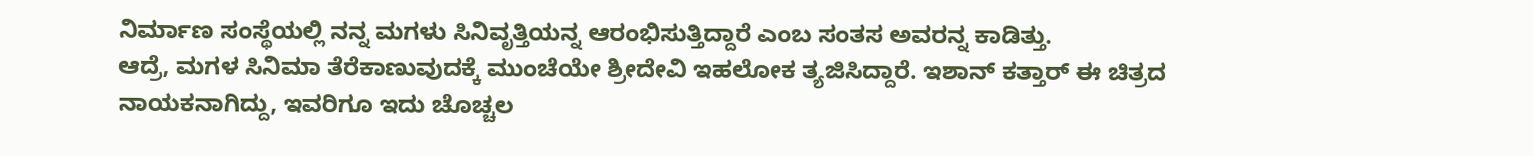ನಿರ್ಮಾಣ ಸಂಸ್ಥೆಯಲ್ಲಿ ನನ್ನ ಮಗಳು ಸಿನಿವೃತ್ತಿಯನ್ನ ಆರಂಭಿಸುತ್ತಿದ್ದಾರೆ ಎಂಬ ಸಂತಸ ಅವರನ್ನ ಕಾಡಿತ್ತು.
ಆದ್ರೆ, ಮಗಳ ಸಿನಿಮಾ ತೆರೆಕಾಣುವುದಕ್ಕೆ ಮುಂಚೆಯೇ ಶ್ರೀದೇವಿ ಇಹಲೋಕ ತ್ಯಜಿಸಿದ್ದಾರೆ. ಇಶಾನ್ ಕತ್ತಾರ್ ಈ ಚಿತ್ರದ ನಾಯಕನಾಗಿದ್ದು, ಇವರಿಗೂ ಇದು ಚೊಚ್ಚಲ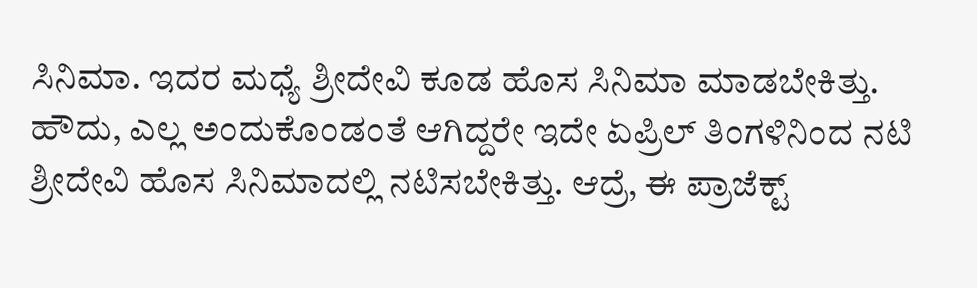ಸಿನಿಮಾ. ಇದರ ಮಧ್ಯೆ ಶ್ರೀದೇವಿ ಕೂಡ ಹೊಸ ಸಿನಿಮಾ ಮಾಡಬೇಕಿತ್ತು.
ಹೌದು, ಎಲ್ಲ ಅಂದುಕೊಂಡಂತೆ ಆಗಿದ್ದರೇ ಇದೇ ಏಪ್ರಿಲ್ ತಿಂಗಳಿನಿಂದ ನಟಿ ಶ್ರೀದೇವಿ ಹೊಸ ಸಿನಿಮಾದಲ್ಲಿ ನಟಿಸಬೇಕಿತ್ತು. ಆದ್ರೆ, ಈ ಪ್ರಾಜೆಕ್ಟ್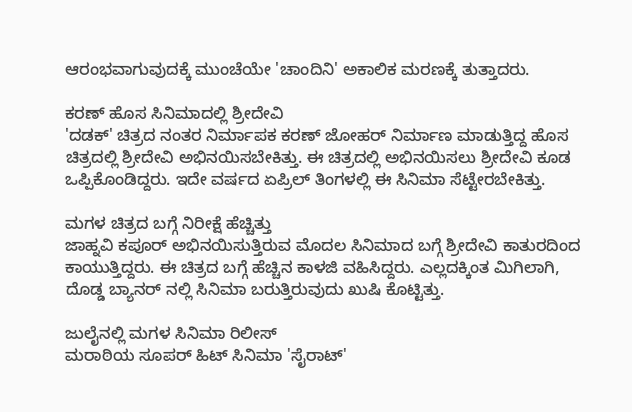ಆರಂಭವಾಗುವುದಕ್ಕೆ ಮುಂಚೆಯೇ 'ಚಾಂದಿನಿ' ಅಕಾಲಿಕ ಮರಣಕ್ಕೆ ತುತ್ತಾದರು.

ಕರಣ್ ಹೊಸ ಸಿನಿಮಾದಲ್ಲಿ ಶ್ರೀದೇವಿ
'ದಡಕ್' ಚಿತ್ರದ ನಂತರ ನಿರ್ಮಾಪಕ ಕರಣ್ ಜೋಹರ್ ನಿರ್ಮಾಣ ಮಾಡುತ್ತಿದ್ದ ಹೊಸ ಚಿತ್ರದಲ್ಲಿ ಶ್ರೀದೇವಿ ಅಭಿನಯಿಸಬೇಕಿತ್ತು. ಈ ಚಿತ್ರದಲ್ಲಿ ಅಭಿನಯಿಸಲು ಶ್ರೀದೇವಿ ಕೂಡ ಒಪ್ಪಿಕೊಂಡಿದ್ದರು. ಇದೇ ವರ್ಷದ ಏಪ್ರಿಲ್ ತಿಂಗಳಲ್ಲಿ ಈ ಸಿನಿಮಾ ಸೆಟ್ಟೇರಬೇಕಿತ್ತು.

ಮಗಳ ಚಿತ್ರದ ಬಗ್ಗೆ ನಿರೀಕ್ಷೆ ಹೆಚ್ಚಿತ್ತು
ಜಾಹ್ನವಿ ಕಪೂರ್ ಅಭಿನಯಿಸುತ್ತಿರುವ ಮೊದಲ ಸಿನಿಮಾದ ಬಗ್ಗೆ ಶ್ರೀದೇವಿ ಕಾತುರದಿಂದ ಕಾಯುತ್ತಿದ್ದರು. ಈ ಚಿತ್ರದ ಬಗ್ಗೆ ಹೆಚ್ಚಿನ ಕಾಳಜಿ ವಹಿಸಿದ್ದರು. ಎಲ್ಲದಕ್ಕಿಂತ ಮಿಗಿಲಾಗಿ, ದೊಡ್ಡ ಬ್ಯಾನರ್ ನಲ್ಲಿ ಸಿನಿಮಾ ಬರುತ್ತಿರುವುದು ಖುಷಿ ಕೊಟ್ಟಿತ್ತು.

ಜುಲೈನಲ್ಲಿ ಮಗಳ ಸಿನಿಮಾ ರಿಲೀಸ್
ಮರಾಠಿಯ ಸೂಪರ್ ಹಿಟ್ ಸಿನಿಮಾ 'ಸೈರಾಟ್'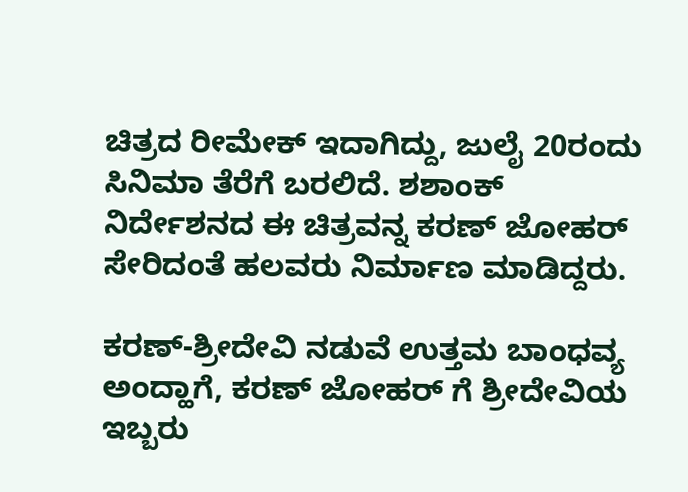ಚಿತ್ರದ ರೀಮೇಕ್ ಇದಾಗಿದ್ದು, ಜುಲೈ 20ರಂದು ಸಿನಿಮಾ ತೆರೆಗೆ ಬರಲಿದೆ. ಶಶಾಂಕ್ ನಿರ್ದೇಶನದ ಈ ಚಿತ್ರವನ್ನ ಕರಣ್ ಜೋಹರ್ ಸೇರಿದಂತೆ ಹಲವರು ನಿರ್ಮಾಣ ಮಾಡಿದ್ದರು.

ಕರಣ್-ಶ್ರೀದೇವಿ ನಡುವೆ ಉತ್ತಮ ಬಾಂಧವ್ಯ
ಅಂದ್ಹಾಗೆ, ಕರಣ್ ಜೋಹರ್ ಗೆ ಶ್ರೀದೇವಿಯ ಇಬ್ಬರು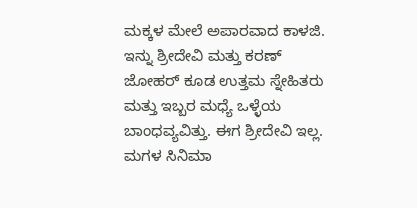ಮಕ್ಕಳ ಮೇಲೆ ಅಪಾರವಾದ ಕಾಳಜಿ. ಇನ್ನು ಶ್ರೀದೇವಿ ಮತ್ತು ಕರಣ್ ಜೋಹರ್ ಕೂಡ ಉತ್ತಮ ಸ್ನೇಹಿತರು ಮತ್ತು ಇಬ್ಬರ ಮಧ್ಯೆ ಒಳ್ಳೆಯ ಬಾಂಧವ್ಯವಿತ್ತು. ಈಗ ಶ್ರೀದೇವಿ ಇಲ್ಲ. ಮಗಳ ಸಿನಿಮಾ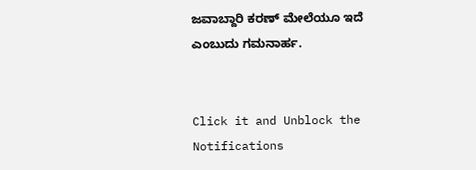ಜವಾಬ್ದಾರಿ ಕರಣ್ ಮೇಲೆಯೂ ಇದೆ ಎಂಬುದು ಗಮನಾರ್ಹ.


Click it and Unblock the Notifications